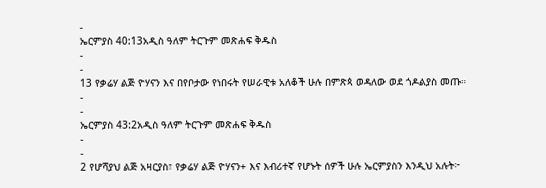-
ኤርምያስ 40:13አዲስ ዓለም ትርጉም መጽሐፍ ቅዱስ
-
-
13 የቃሬሃ ልጅ ዮሃናን እና በየቦታው የነበሩት የሠራዊቱ አለቆች ሁሉ በምጽጳ ወዳለው ወደ ጎዶልያስ መጡ።
-
-
ኤርምያስ 43:2አዲስ ዓለም ትርጉም መጽሐፍ ቅዱስ
-
-
2 የሆሻያህ ልጅ አዛርያስ፣ የቃሬሃ ልጅ ዮሃናን+ እና እብሪተኛ የሆኑት ሰዎች ሁሉ ኤርምያስን እንዲህ አሉት፦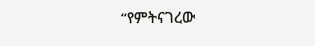“የምትናገረው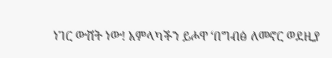ነገር ውሸት ነው! አምላካችን ይሖዋ ‘በግብፅ ለመኖር ወደዚያ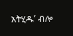አትሂዱ’ ብሎ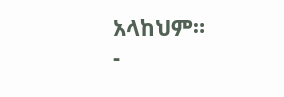አላከህም።
-